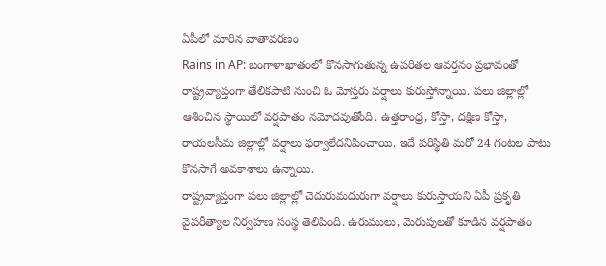ఏపీలో మారిన వాతావరణం
Rains in AP: బంగాళాఖాతంలో కొనసాగుతున్న ఉపరితల ఆవర్తనం ప్రభావంతో రాష్ట్రవ్యాప్తంగా తేలికపాటి నుంచి ఓ మోస్తరు వర్షాలు కురుస్తోన్నాయి. పలు జిల్లాల్లో ఆశించిన స్థాయిలో వర్షపాతం నమోదవుతోంది. ఉత్తరాంధ్ర, కోస్తా, దక్షిణ కోస్తా, రాయలసీమ జిల్లాల్లో వర్షాలు ఫర్వాలేదనిపించాయి. ఇదే పరిస్థితి మరో 24 గంటల పాటు కొనసాగే అవకాశాలు ఉన్నాయి.
రాష్ట్రవ్యాప్తంగా పలు జిల్లాల్లో చెదురుమదురుగా వర్షాలు కురుస్తాయని ఏపీ ప్రకృతి వైపరీత్యాల నిర్వహణ సంస్థ తెలిపింది. ఉరుములు, మెరుపులతో కూడిన వర్షపాతం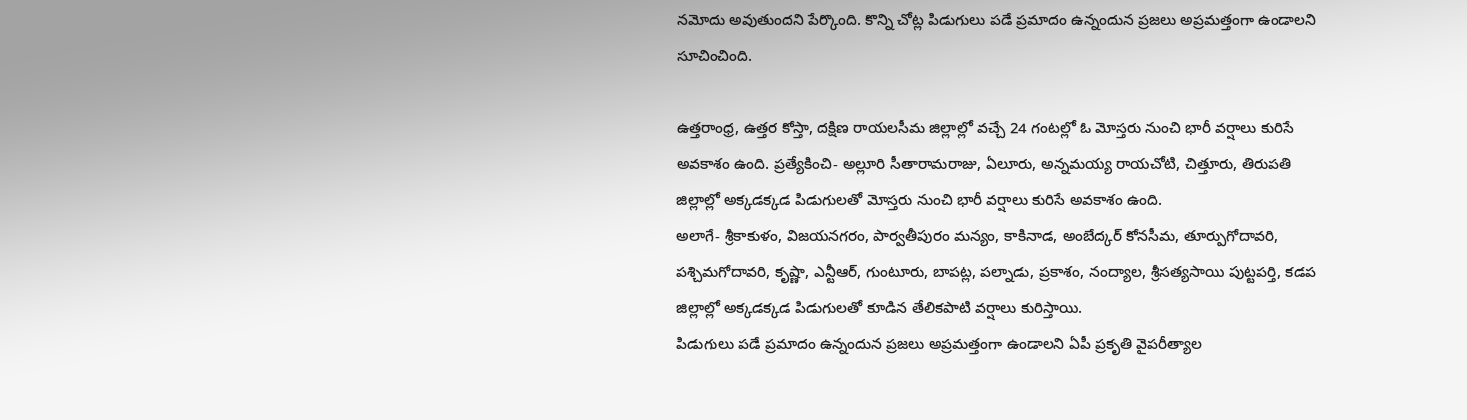నమోదు అవుతుందని పేర్కొంది. కొన్ని చోట్ల పిడుగులు పడే ప్రమాదం ఉన్నందున ప్రజలు అప్రమత్తంగా ఉండాలని సూచించింది.

ఉత్తరాంధ్ర, ఉత్తర కోస్తా, దక్షిణ రాయలసీమ జిల్లాల్లో వచ్చే 24 గంటల్లో ఓ మోస్తరు నుంచి భారీ వర్షాలు కురిసే అవకాశం ఉంది. ప్రత్యేకించి- అల్లూరి సీతారామరాజు, ఏలూరు, అన్నమయ్య రాయచోటి, చిత్తూరు, తిరుపతి జిల్లాల్లో అక్కడక్కడ పిడుగులతో మోస్తరు నుంచి భారీ వర్షాలు కురిసే అవకాశం ఉంది.
అలాగే- శ్రీకాకుళం, విజయనగరం, పార్వతీపురం మన్యం, కాకినాడ, అంబేద్కర్ కోనసీమ, తూర్పుగోదావరి, పశ్చిమగోదావరి, కృష్ణా, ఎన్టీఆర్, గుంటూరు, బాపట్ల, పల్నాడు, ప్రకాశం, నంద్యాల, శ్రీసత్యసాయి పుట్టపర్తి, కడప జిల్లాల్లో అక్కడక్కడ పిడుగులతో కూడిన తేలికపాటి వర్షాలు కురిస్తాయి.
పిడుగులు పడే ప్రమాదం ఉన్నందున ప్రజలు అప్రమత్తంగా ఉండాలని ఏపీ ప్రకృతి వైపరీత్యాల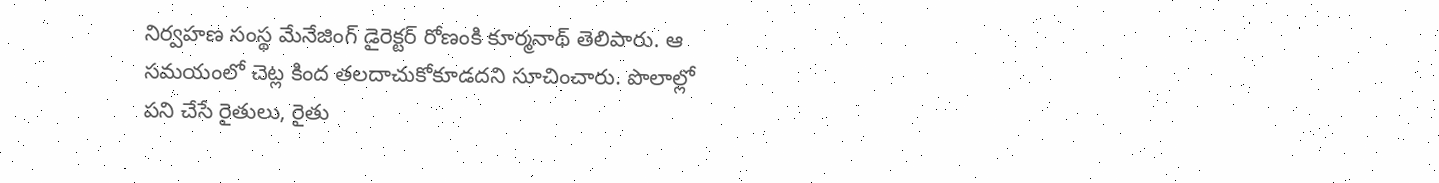నిర్వహణ సంస్థ మేనేజింగ్ డైరెక్టర్ రోణంకి కూర్మనాథ్ తెలిపారు. ఆ సమయంలో చెట్ల కింద తలదాచుకోకూడదని సూచించారు. పొలాల్లో పని చేసే రైతులు, రైతు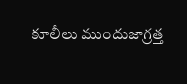కూలీలు ముందుజాగ్రత్త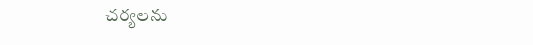చర్యలను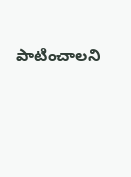పాటించాలని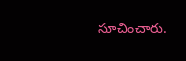సూచించారు.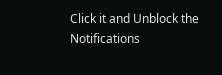Click it and Unblock the Notifications